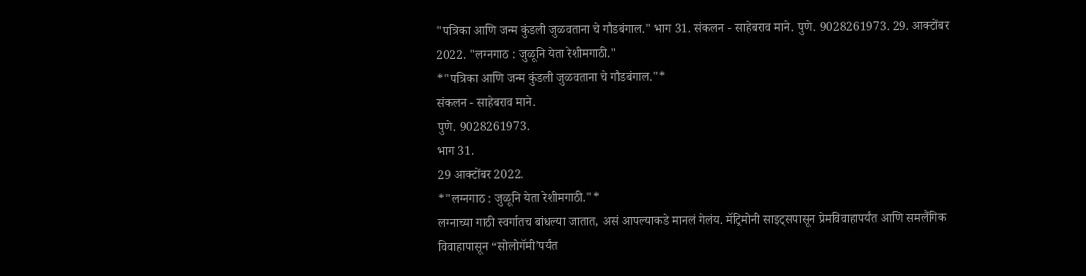"पत्रिका आणि जन्म कुंडली जुळवताना चे गौडबंगाल." भाग 31. संकलन - साहेबराव माने. पुणे. 9028261973. 29. आक्टोंबर 2022. "लग्नगाठ : जुळूनि येता रेशीमगाठी."
*"पत्रिका आणि जन्म कुंडली जुळवताना चे गौडबंगाल."*
संकलन - साहेबराव माने.
पुणे. 9028261973.
भाग 31.
29 आक्टोंबर 2022.
*"लग्नगाठ : जुळूनि येता रेशीमगाठी."*
लग्नाच्या गाठी स्वर्गातच बांधल्या जातात, असं आपल्याकडे मानलं गेलंय. मॅट्रिमोनी साइट्सपासून प्रेमविवाहापर्यंत आणि समलैंगिक विवाहापासून “सोलोगॅमी’पर्यंत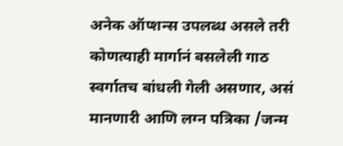अनेक ऑप्शन्स उपलब्ध असले तरी कोणत्याही मार्गानं बसलेली गाठ स्वर्गातच बांधली गेली असणार, असं मानणारी आणि लग्न पत्रिका /जन्म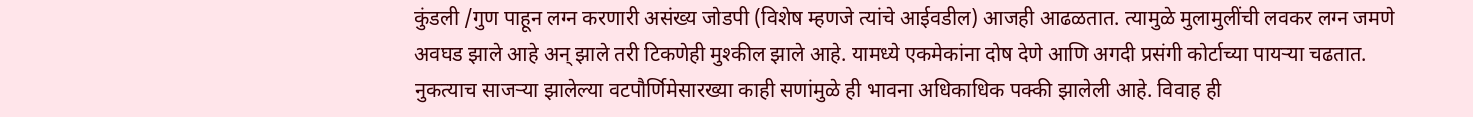कुंडली /गुण पाहून लग्न करणारी असंख्य जोडपी (विशेष म्हणजे त्यांचे आईवडील) आजही आढळतात. त्यामुळे मुलामुलींची लवकर लग्न जमणे अवघड झाले आहे अन् झाले तरी टिकणेही मुश्कील झाले आहे. यामध्ये एकमेकांना दोष देणे आणि अगदी प्रसंगी कोर्टाच्या पायऱ्या चढतात.
नुकत्याच साजऱ्या झालेल्या वटपौर्णिमेसारख्या काही सणांमुळे ही भावना अधिकाधिक पक्की झालेली आहे. विवाह ही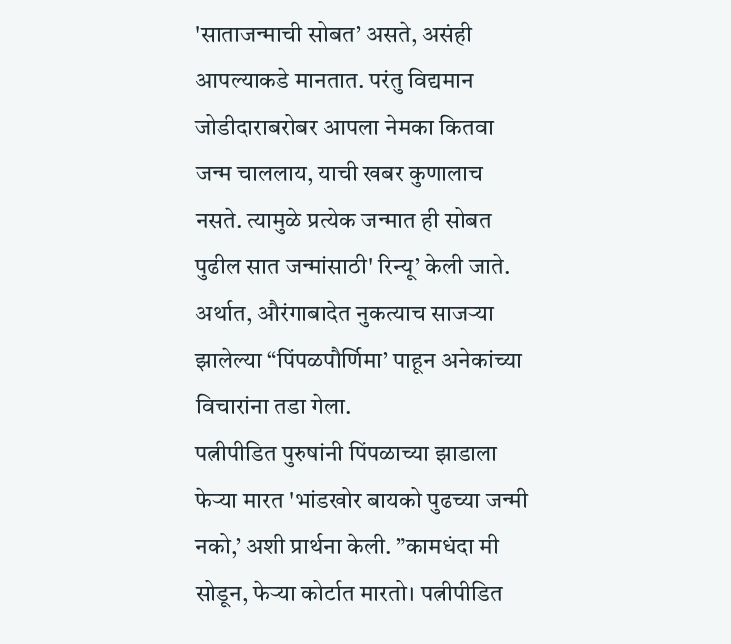'साताजन्माची सोबत’ असते, असंही आपल्याकडे मानतात. परंतु विद्यमान जोडीदाराबरोबर आपला नेमका कितवा जन्म चाललाय, याची खबर कुणालाच नसते. त्यामुळे प्रत्येक जन्मात ही सोबत पुढील सात जन्मांसाठी' रिन्यू’ केली जाते. अर्थात, औरंगाबादेत नुकत्याच साजऱ्या झालेल्या “पिंपळपौर्णिमा’ पाहून अनेकांच्या विचारांना तडा गेला.
पत्नीपीडित पुरुषांनी पिंपळाच्या झाडाला फेऱ्या मारत 'भांडखोर बायको पुढच्या जन्मी नको,’ अशी प्रार्थना केली. ”कामधंदा मी सोडून, फेऱ्या कोर्टात मारतो। पत्नीपीडित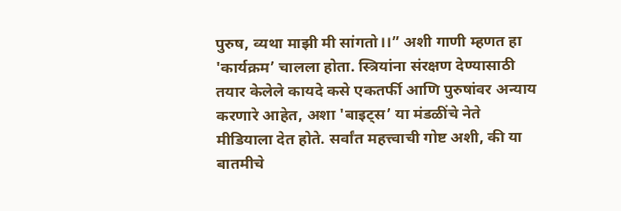पुरुष, व्यथा माझी मी सांगतो।।” अशी गाणी म्हणत हा 'कार्यक्रम’ चालला होता. स्त्रियांना संरक्षण देण्यासाठी तयार केलेले कायदे कसे एकतर्फी आणि पुरुषांवर अन्याय करणारे आहेत, अशा 'बाइट्स’ या मंडळींचे नेते मीडियाला देत होते. सर्वांत महत्त्वाची गोष्ट अशी, की या बातमीचे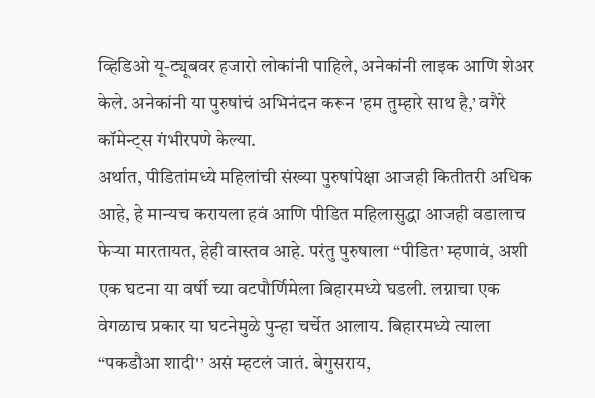व्हिडिओ यू-ट्यूबवर हजारो लोकांनी पाहिले, अनेकांनी लाइक आणि शेअर केले. अनेकांनी या पुरुषांचं अभिनंदन करून 'हम तुम्हारे साथ है,’ वगैरे कॉमेन्ट्स गंभीरपणे केल्या.
अर्थात, पीडितांमध्ये महिलांची संख्या पुरुषांपेक्षा आजही कितीतरी अधिक आहे, हे मान्यच करायला हवं आणि पीडित महिलासुद्धा आजही वडालाच फेऱ्या मारतायत, हेही वास्तव आहे. परंतु पुरुषाला “पीडित’ म्हणावं, अशी एक घटना या वर्षी च्या वटपौर्णिमेला बिहारमध्ये घडली. लग्नाचा एक वेगळाच प्रकार या घटनेमुळे पुन्हा चर्चेत आलाय. बिहारमध्ये त्याला “पकडौआ शादी'’ असं म्हटलं जातं. बेगुसराय,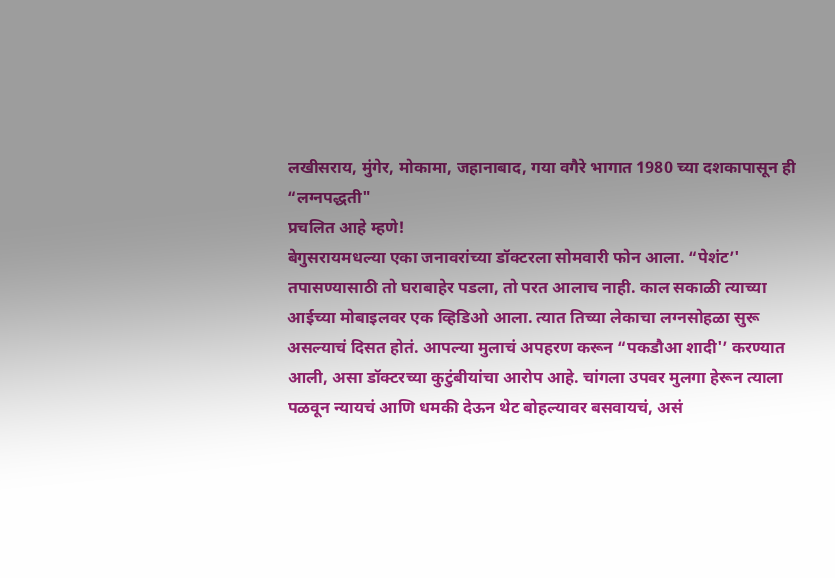लखीसराय, मुंगेर, मोकामा, जहानाबाद, गया वगैरे भागात 1980 च्या दशकापासून ही “लग्नपद्धती"
प्रचलित आहे म्हणे!
बेगुसरायमधल्या एका जनावरांच्या डॉक्टरला सोमवारी फोन आला. “पेशंट’' तपासण्यासाठी तो घराबाहेर पडला, तो परत आलाच नाही. काल सकाळी त्याच्या आईच्या मोबाइलवर एक व्हिडिओ आला. त्यात तिच्या लेकाचा लग्नसोहळा सुरू असल्याचं दिसत होतं. आपल्या मुलाचं अपहरण करून “पकडौआ शादी'’ करण्यात आली, असा डॉक्टरच्या कुटुंबीयांचा आरोप आहे. चांगला उपवर मुलगा हेरून त्याला पळवून न्यायचं आणि धमकी देऊन थेट बोहल्यावर बसवायचं, असं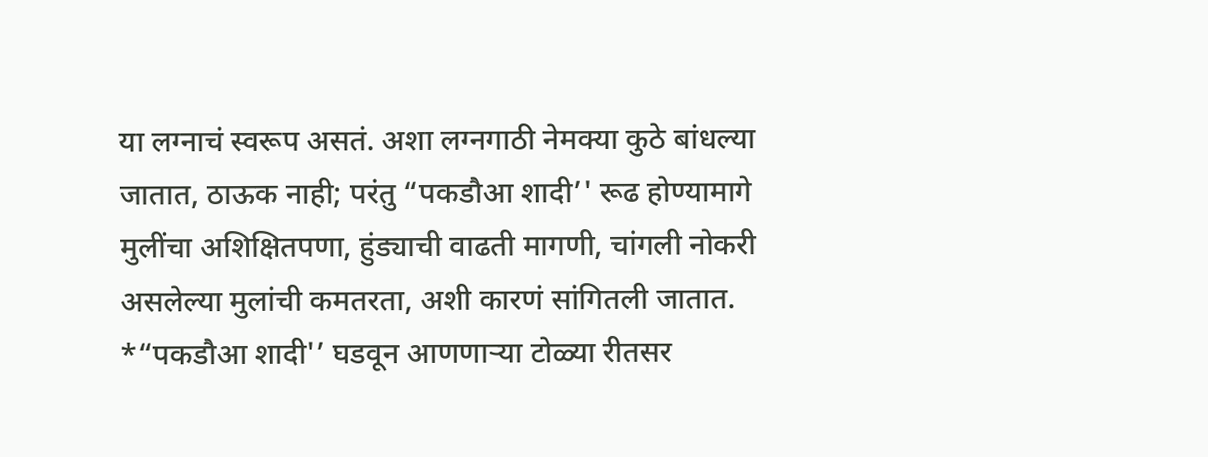या लग्नाचं स्वरूप असतं. अशा लग्नगाठी नेमक्या कुठे बांधल्या जातात, ठाऊक नाही; परंतु “पकडौआ शादी’' रूढ होण्यामागे मुलींचा अशिक्षितपणा, हुंड्याची वाढती मागणी, चांगली नोकरी असलेल्या मुलांची कमतरता, अशी कारणं सांगितली जातात.
*“पकडौआ शादी'’ घडवून आणणाऱ्या टोळ्या रीतसर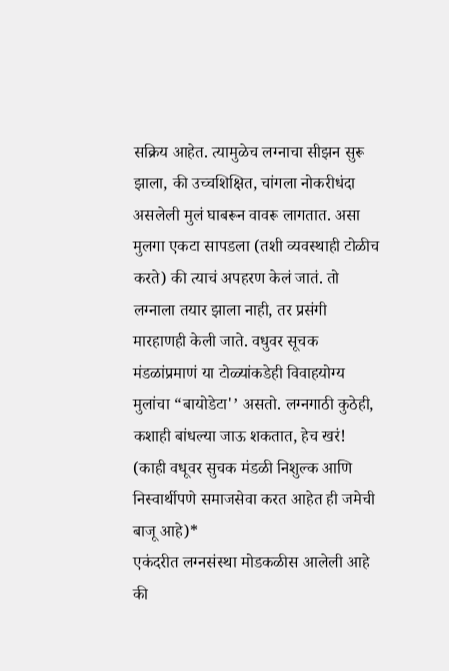सक्रिय आहेत. त्यामुळेच लग्नाचा सीझन सुरू झाला, की उच्चशिक्षित, चांगला नोकरीधंदा असलेली मुलं घाबरून वावरू लागतात. असा मुलगा एकटा सापडला (तशी व्यवस्थाही टोळीच करते) की त्याचं अपहरण केलं जातं. तो लग्नाला तयार झाला नाही, तर प्रसंगी मारहाणही केली जाते. वधुवर सूचक मंडळांप्रमाणं या टोळ्यांकडेही विवाहयोग्य मुलांचा “बायोडेटा'’ असतो. लग्नगाठी कुठेही, कशाही बांधल्या जाऊ शकतात, हेच खरं! (काही वधूवर सुचक मंडळी निशुल्क आणि निस्वार्थीपणे समाजसेवा करत आहेत ही जमेची बाजू आहे)*
एकंदरीत लग्नसंस्था मोडकळीस आलेली आहे की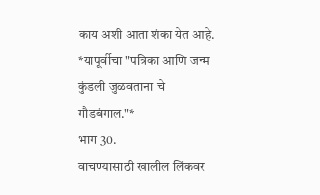काय अशी आता शंका येत आहे.
*यापूर्वीचा "पत्रिका आणि जन्म कुंडली जुळवताना चे गौडबंगाल."*
भाग 30.
वाचण्यासाठी खालील लिंकवर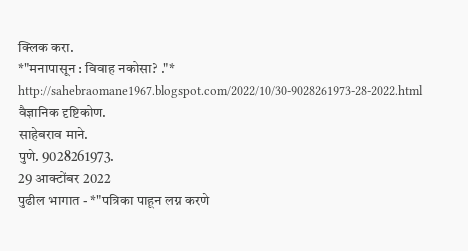क्लिक करा.
*"मनापासून : विवाह नकोसा? ."*
http://sahebraomane1967.blogspot.com/2022/10/30-9028261973-28-2022.html
वैज्ञानिक दृष्टिकोण.
साहेबराव माने.
पुणे. 9028261973.
29 आक्टोंबर 2022
पुढील भागात - *"पत्रिका पाहून लग्न करणे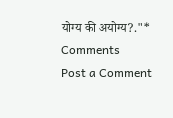योग्य की अयोग्य?."*
Comments
Post a Comment